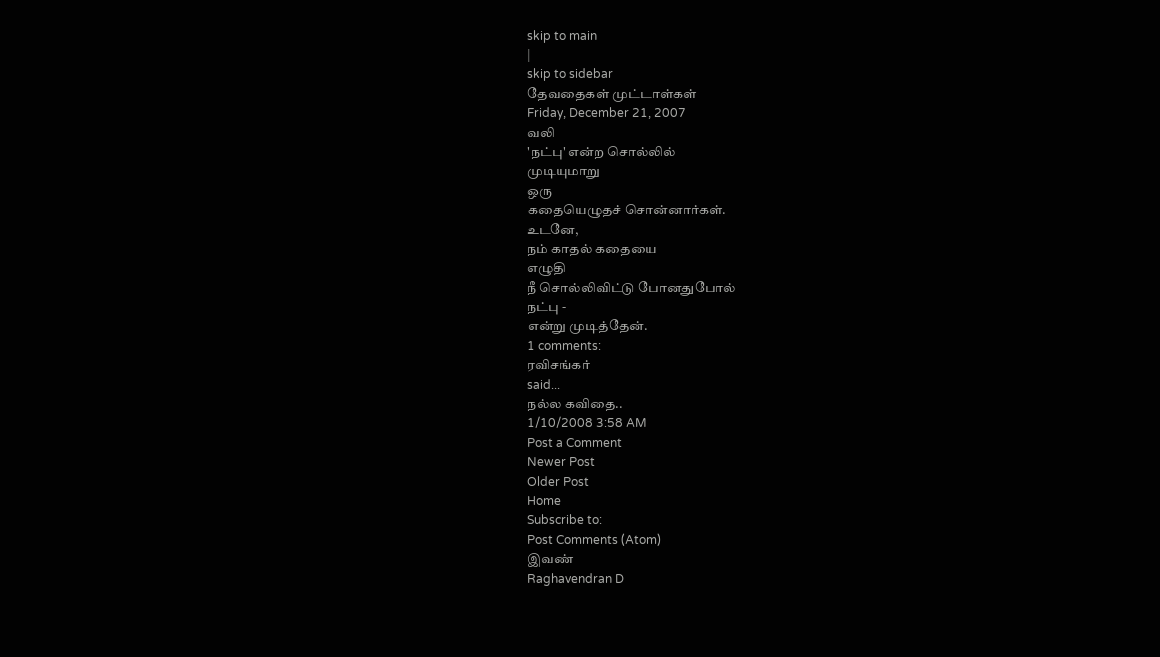skip to main
|
skip to sidebar
தேவதைகள் முட்டாள்கள்
Friday, December 21, 2007
வலி
'நட்பு' என்ற சொல்லில்
முடியுமாறு
ஒரு
கதையெழுதச் சொன்னார்கள்.
உடனே,
நம் காதல் கதையை
எழுதி
நீ சொல்லிவிட்டு போனதுபோல்
நட்பு -
என்று முடித்தேன்.
1 comments:
ரவிசங்கர்
said...
நல்ல கவிதை..
1/10/2008 3:58 AM
Post a Comment
Newer Post
Older Post
Home
Subscribe to:
Post Comments (Atom)
இவண்
Raghavendran D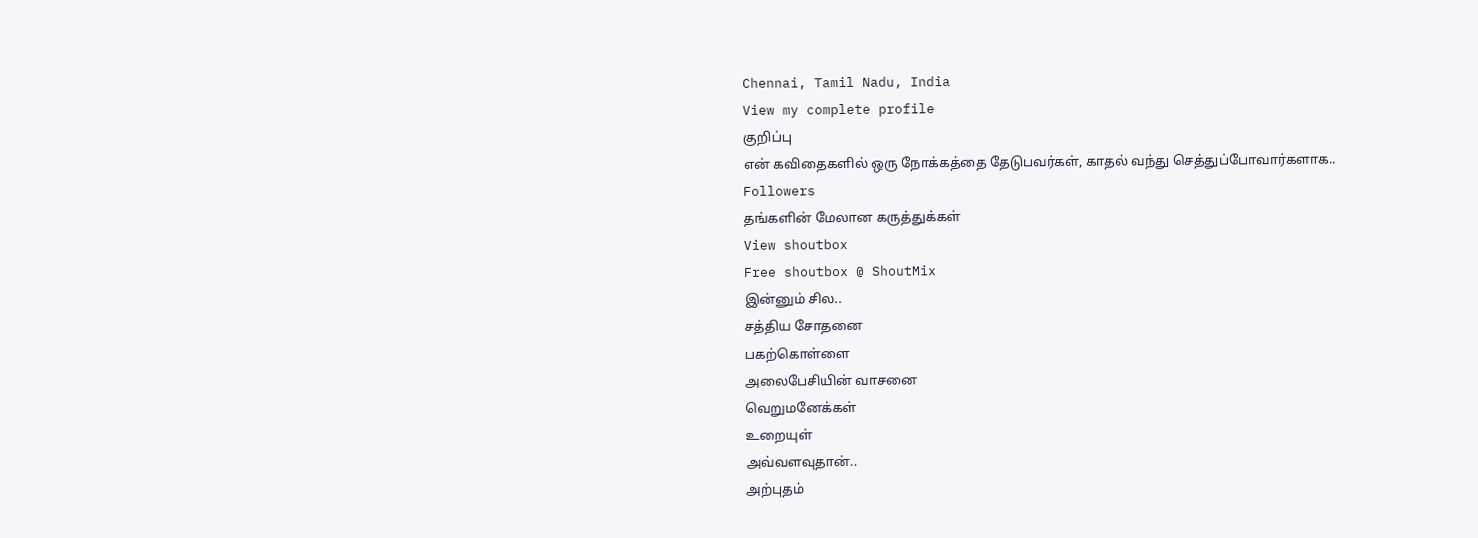Chennai, Tamil Nadu, India
View my complete profile
குறிப்பு
என் கவிதைகளில் ஒரு நோக்கத்தை தேடுபவர்கள், காதல் வந்து செத்துப்போவார்களாக..
Followers
தங்களின் மேலான கருத்துக்கள்
View shoutbox
Free shoutbox @ ShoutMix
இன்னும் சில..
சத்திய சோதனை
பகற்கொள்ளை
அலைபேசியின் வாசனை
வெறுமனேக்கள்
உறையுள்
அவ்வளவுதான்..
அற்புதம்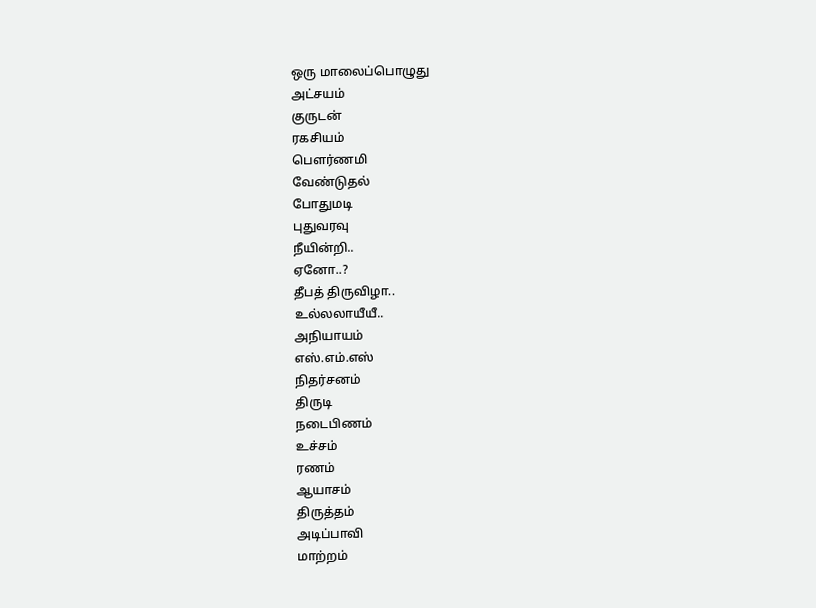ஒரு மாலைப்பொழுது
அட்சயம்
குருடன்
ரகசியம்
பௌர்ணமி
வேண்டுதல்
போதுமடி
புதுவரவு
நீயின்றி..
ஏனோ..?
தீபத் திருவிழா..
உல்லலாயீயீ..
அநியாயம்
எஸ்.எம்.எஸ்
நிதர்சனம்
திருடி
நடைபிணம்
உச்சம்
ரணம்
ஆயாசம்
திருத்தம்
அடிப்பாவி
மாற்றம்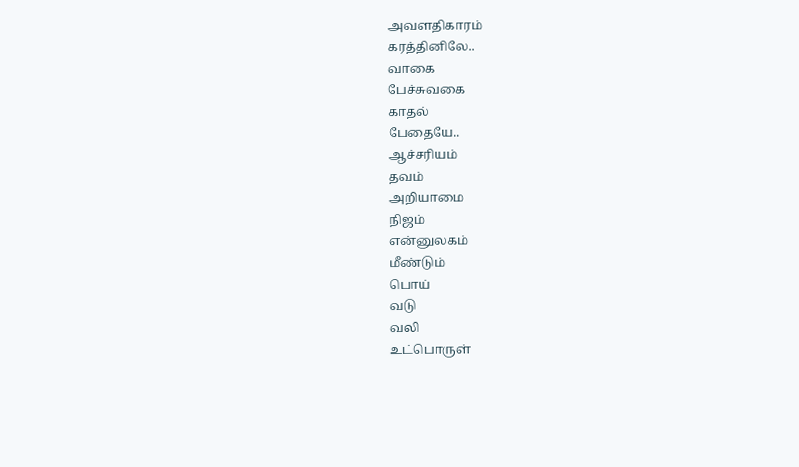அவளதிகாரம்
கரத்தினிலே..
வாகை
பேச்சுவகை
காதல்
பேதையே..
ஆச்சரியம்
தவம்
அறியாமை
நிஜம்
என்னுலகம்
மீண்டும்
பொய்
வடு
வலி
உட்பொருள்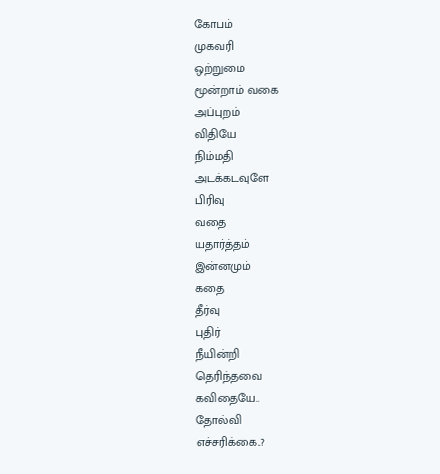கோபம்
முகவரி
ஒற்றுமை
மூன்றாம் வகை
அப்புறம்
விதியே
நிம்மதி
அடக்கடவுளே
பிரிவு
வதை
யதார்த்தம்
இன்னமும்
கதை
தீர்வு
புதிர்
நீயின்றி
தெரிந்தவை
கவிதையே..
தோல்வி
எச்சரிக்கை..?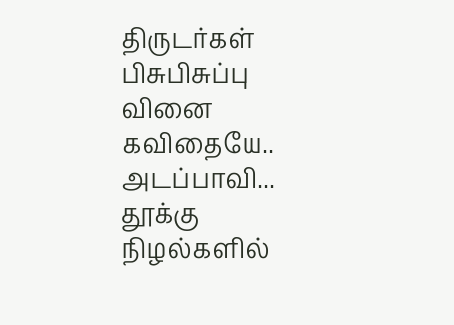திருடர்கள்
பிசுபிசுப்பு
வினை
கவிதையே..
அடப்பாவி...
தூக்கு
நிழல்களில்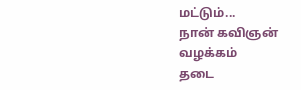மட்டும்...
நான் கவிஞன்
வழக்கம்
தடை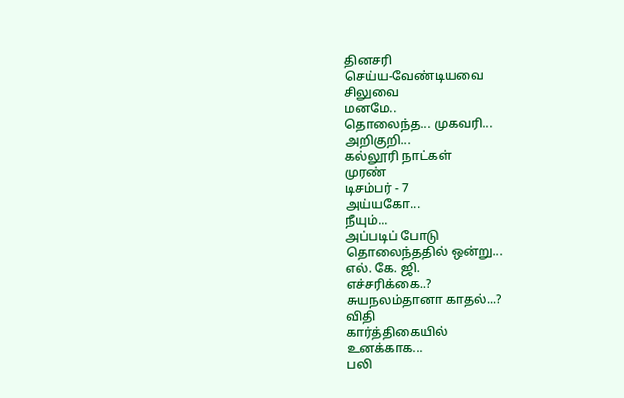தினசரி
செய்ய-வேண்டியவை
சிலுவை
மனமே..
தொலைந்த... முகவரி...
அறிகுறி...
கல்லூரி நாட்கள்
முரண்
டிசம்பர் - 7
அய்யகோ...
நீயும்...
அப்படிப் போடு
தொலைந்ததில் ஒன்று...
எல். கே. ஜி.
எச்சரிக்கை..?
சுயநலம்தானா காதல்...?
விதி
கார்த்திகையில்
உனக்காக...
பலி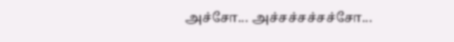அச்சோ... அச்சச்சச்சச்சோ...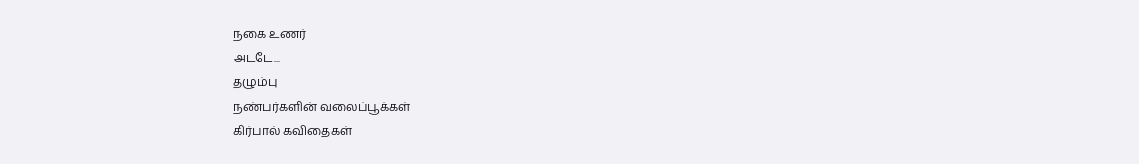நகை உணர்
அடடே...
தழும்பு
நண்பர்களின் வலைப்பூக்கள்
கிர்பால் கவிதைகள்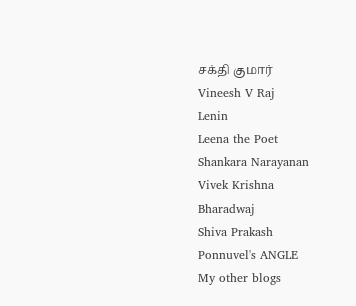சக்தி குமார்
Vineesh V Raj
Lenin
Leena the Poet
Shankara Narayanan
Vivek Krishna
Bharadwaj
Shiva Prakash
Ponnuvel's ANGLE
My other blogs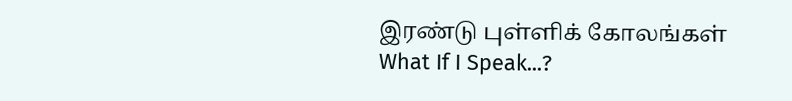இரண்டு புள்ளிக் கோலங்கள்
What If I Speak...?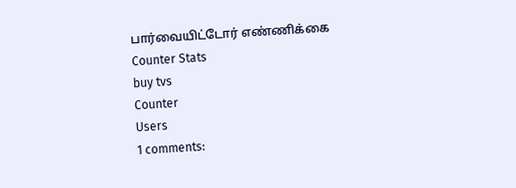பார்வையிட்டோர் எண்ணிக்கை
Counter Stats
buy tvs
Counter
Users
1 comments: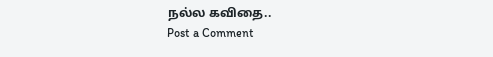நல்ல கவிதை..
Post a Comment